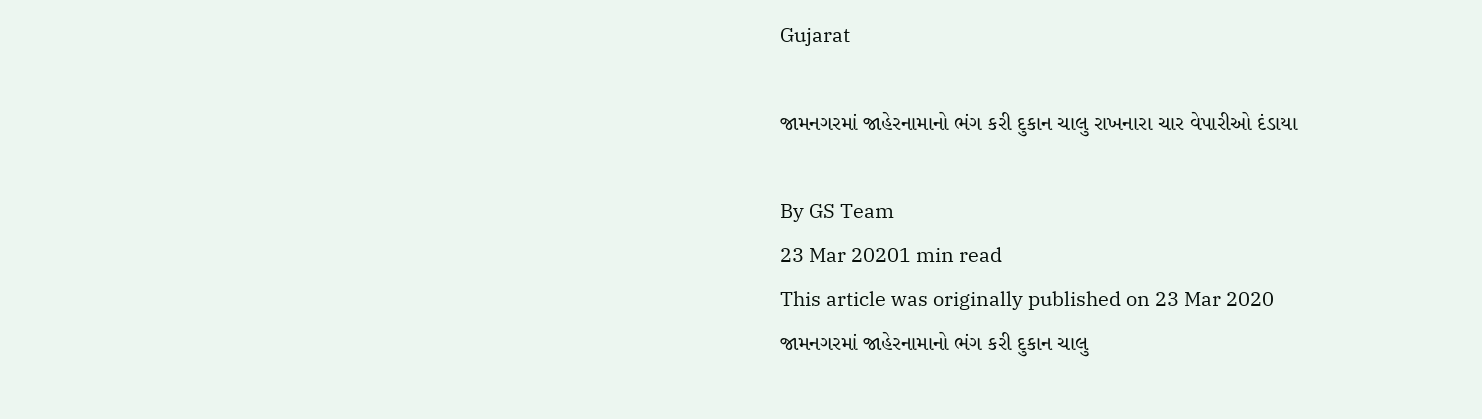Gujarat

જામનગરમાં જાહેરનામાનો ભંગ કરી દુકાન ચાલુ રાખનારા ચાર વેપારીઓ દંડાયા

By GS Team
23 Mar 20201 min read
This article was originally published on 23 Mar 2020
જામનગરમાં જાહેરનામાનો ભંગ કરી દુકાન ચાલુ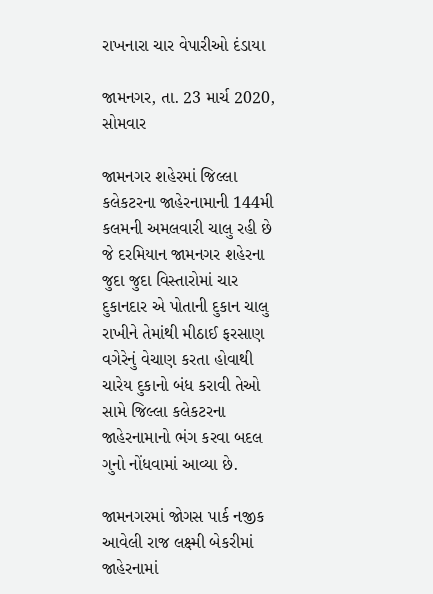રાખનારા ચાર વેપારીઓ દંડાયા

જામનગર, તા. 23 માર્ચ 2020, સોમવાર

જામનગર શહેરમાં જિલ્લા કલેકટરના જાહેરનામાની 144મી કલમની અમલવારી ચાલુ રહી છે જે દરમિયાન જામનગર શહેરના જુદા જુદા વિસ્તારોમાં ચાર દુકાનદાર એ પોતાની દુકાન ચાલુ રાખીને તેમાંથી મીઠાઈ ફરસાણ વગેરેનું વેચાણ કરતા હોવાથી ચારેય દુકાનો બંધ કરાવી તેઓ સામે જિલ્લા કલેકટરના જાહેરનામાનો ભંગ કરવા બદલ ગુનો નોંધવામાં આવ્યા છે.

જામનગરમાં જોગસ પાર્ક નજીક આવેલી રાજ લક્ષ્મી બેકરીમાં જાહેરનામાં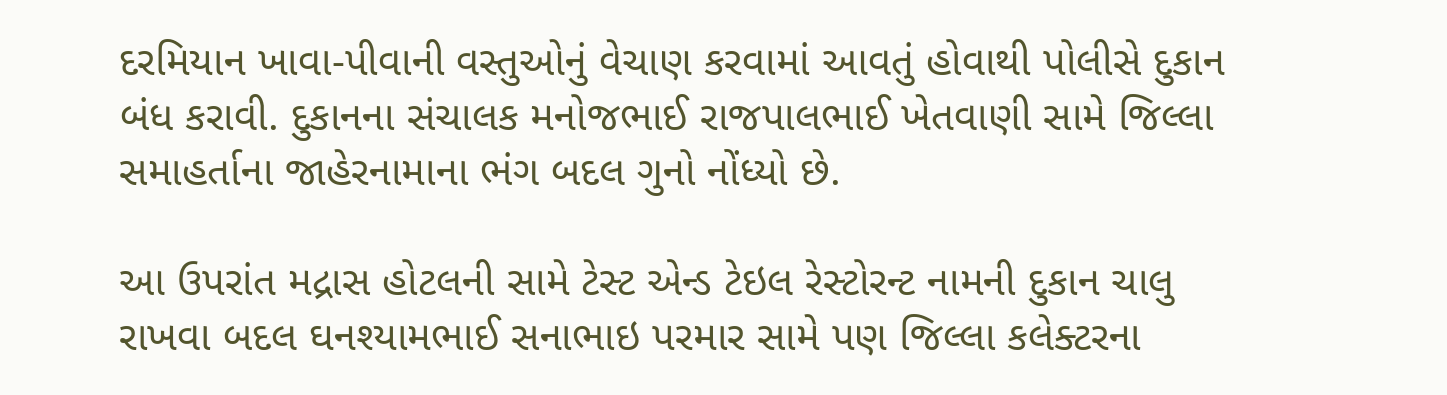દરમિયાન ખાવા-પીવાની વસ્તુઓનું વેચાણ કરવામાં આવતું હોવાથી પોલીસે દુકાન બંધ કરાવી. દુકાનના સંચાલક મનોજભાઈ રાજપાલભાઈ ખેતવાણી સામે જિલ્લા સમાહર્તાના જાહેરનામાના ભંગ બદલ ગુનો નોંધ્યો છે.

આ ઉપરાંત મદ્રાસ હોટલની સામે ટેસ્ટ એન્ડ ટેઇલ રેસ્ટોરન્ટ નામની દુકાન ચાલુ રાખવા બદલ ઘનશ્યામભાઈ સનાભાઇ પરમાર સામે પણ જિલ્લા કલેક્ટરના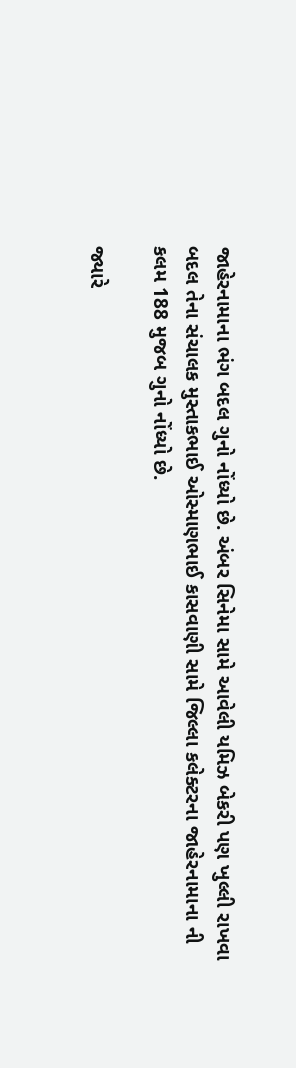જાહેરનામાના ભંગ બદલ ગુનો નોંધ્યો છે. અંબર સિનેમા સામે આવેલી યમિઝ બેકરી પણ ખુલ્લી રાખવા બદલ તેના સંચાલક મુસ્તાકભાઈ ઓસ્માણભાઈ કાસવાણી સામે જિલ્લા કલેક્ટરના જાહેરનામાના ની કલમ 188 મુજબ ગુનો નોંધ્યો છે.

જ્યારે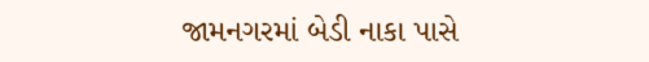જામનગરમાં બેડી નાકા પાસે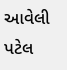આવેલી પટેલ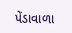પેંડાવાળા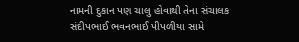નામની દુકાન પણ ચાલુ હોવાથી તેના સંચાલક સંદીપભાઈ ભવનભાઈ પીપળીયા સામે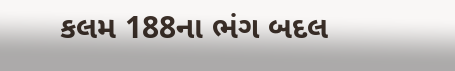કલમ 188ના ભંગ બદલ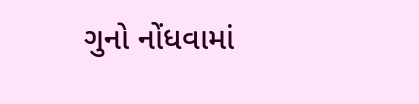ગુનો નોંધવામાં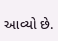આવ્યો છે.